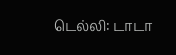டெல்லி: டாடா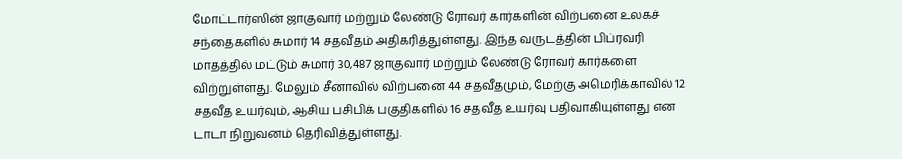மோட்டார்ஸின் ஜாகுவார் மற்றும் லேண்டு ரோவர் கார்களின் விற்பனை உலகச் சந்தைகளில் சுமார் 14 சதவீதம் அதிகரித்துள்ளது. இந்த வருடத்தின் பிப்ரவரி மாதத்தில் மட்டும் சுமார் 30,487 ஜாகுவார் மற்றும் லேண்டு ரோவர் கார்களை விற்றுள்ளது. மேலும் சீனாவில் விற்பனை 44 சதவீதமும், மேற்கு அமெரிக்காவில் 12 சதவீத உயர்வும், ஆசிய பசிபிக் பகுதிகளில் 16 சதவீத உயர்வு பதிவாகியுள்ளது என டாடா நிறுவனம் தெரிவித்துள்ளது.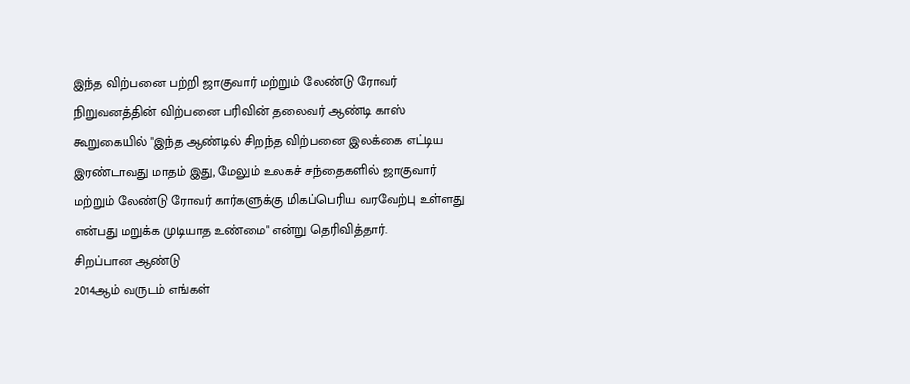இந்த விற்பனை பற்றி ஜாகுவார் மற்றும் லேண்டு ரோவர் நிறுவனத்தின் விற்பனை பரிவின் தலைவர் ஆண்டி காஸ் கூறுகையில் "இந்த ஆண்டில் சிறந்த விற்பனை இலக்கை எட்டிய இரண்டாவது மாதம் இது, மேலும் உலகச் சந்தைகளில் ஜாகுவார் மற்றும் லேண்டு ரோவர் கார்களுக்கு மிகப்பெரிய வரவேற்பு உள்ளது என்பது மறுக்க முடியாத உண்மை" என்று தெரிவித்தார்.
சிறப்பான ஆண்டு
2014ஆம் வருடம் எங்கள்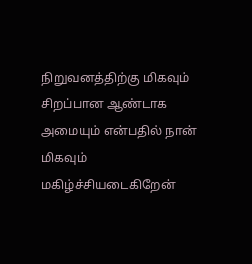நிறுவனத்திற்கு மிகவும் சிறப்பான ஆண்டாக அமையும் என்பதில் நான் மிகவும் மகிழ்ச்சியடைகிறேன்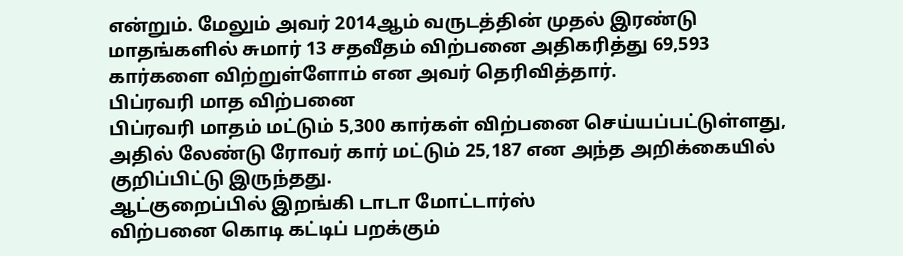என்றும். மேலும் அவர் 2014ஆம் வருடத்தின் முதல் இரண்டு மாதங்களில் சுமார் 13 சதவீதம் விற்பனை அதிகரித்து 69,593 கார்களை விற்றுள்ளோம் என அவர் தெரிவித்தார்.
பிப்ரவரி மாத விற்பனை
பிப்ரவரி மாதம் மட்டும் 5,300 கார்கள் விற்பனை செய்யப்பட்டுள்ளது, அதில் லேண்டு ரோவர் கார் மட்டும் 25,187 என அந்த அறிக்கையில் குறிப்பிட்டு இருந்தது.
ஆட்குறைப்பில் இறங்கி டாடா மோட்டார்ஸ்
விற்பனை கொடி கட்டிப் பறக்கும்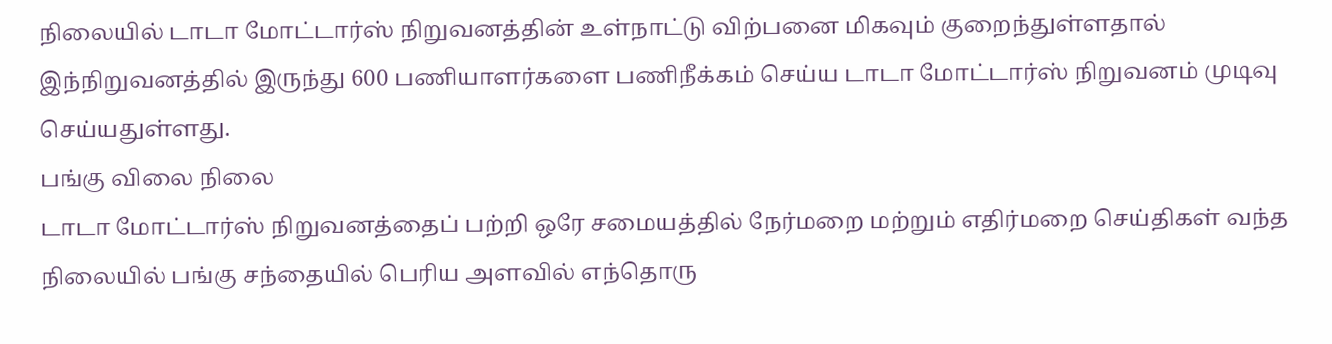நிலையில் டாடா மோட்டார்ஸ் நிறுவனத்தின் உள்நாட்டு விற்பனை மிகவும் குறைந்துள்ளதால் இந்நிறுவனத்தில் இருந்து 600 பணியாளர்களை பணிநீக்கம் செய்ய டாடா மோட்டார்ஸ் நிறுவனம் முடிவு செய்யதுள்ளது.
பங்கு விலை நிலை
டாடா மோட்டார்ஸ் நிறுவனத்தைப் பற்றி ஒரே சமையத்தில் நேர்மறை மற்றும் எதிர்மறை செய்திகள் வந்த நிலையில் பங்கு சந்தையில் பெரிய அளவில் எந்தொரு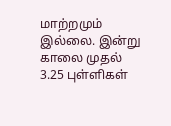மாற்றமும் இல்லை. இன்று காலை முதல் 3.25 புள்ளிகள்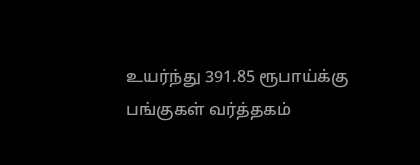உயர்ந்து 391.85 ரூபாய்க்கு பங்குகள் வர்த்தகம்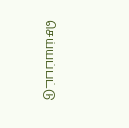செய்யப்பட்டு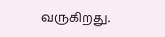வருகிறது.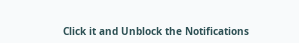Click it and Unblock the Notifications